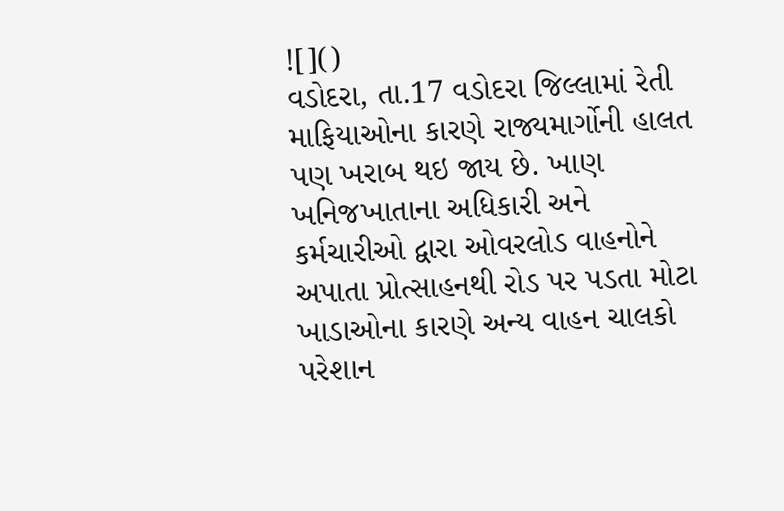![]()
વડોદરા, તા.17 વડોદરા જિલ્લામાં રેતી માફિયાઓના કારણે રાજ્યમાર્ગોની હાલત પણ ખરાબ થઇ જાય છે. ખાણ ખનિજખાતાના અધિકારી અને કર્મચારીઓ દ્વારા ઓવરલોડ વાહનોને અપાતા પ્રોત્સાહનથી રોડ પર પડતા મોટા ખાડાઓના કારણે અન્ય વાહન ચાલકો પરેશાન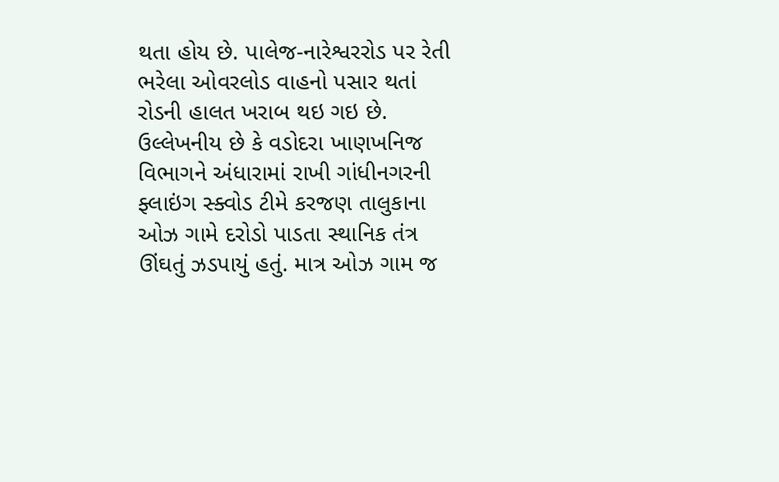થતા હોય છે. પાલેજ-નારેશ્વરરોડ પર રેતી ભરેલા ઓવરલોડ વાહનો પસાર થતાં રોડની હાલત ખરાબ થઇ ગઇ છે.
ઉલ્લેખનીય છે કે વડોદરા ખાણખનિજ વિભાગને અંધારામાં રાખી ગાંધીનગરની ફ્લાઇંગ સ્ક્વોડ ટીમે કરજણ તાલુકાના ઓઝ ગામે દરોડો પાડતા સ્થાનિક તંત્ર ઊંઘતું ઝડપાયું હતું. માત્ર ઓઝ ગામ જ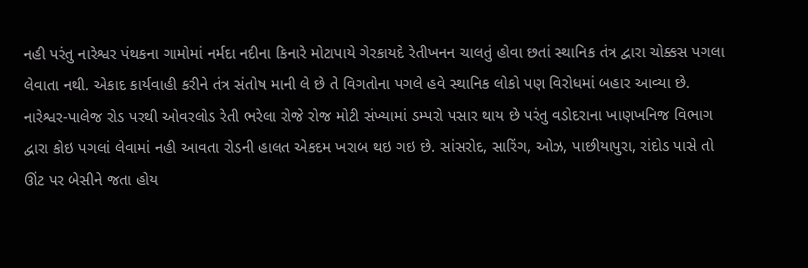નહી પરંતુ નારેશ્વર પંથકના ગામોમાં નર્મદા નદીના કિનારે મોટાપાયે ગેરકાયદે રેતીખનન ચાલતું હોવા છતાં સ્થાનિક તંત્ર દ્વારા ચોક્કસ પગલા લેવાતા નથી. એકાદ કાર્યવાહી કરીને તંત્ર સંતોષ માની લે છે તે વિગતોના પગલે હવે સ્થાનિક લોકો પણ વિરોધમાં બહાર આવ્યા છે.
નારેશ્વર-પાલેજ રોડ પરથી ઓવરલોડ રેતી ભરેલા રોજે રોજ મોટી સંખ્યામાં ડમ્પરો પસાર થાય છે પરંતુ વડોદરાના ખાણખનિજ વિભાગ દ્વારા કોઇ પગલાં લેવામાં નહી આવતા રોડની હાલત એકદમ ખરાબ થઇ ગઇ છે. સાંસરોદ, સારિંગ, ઓઝ, પાછીયાપુરા, રાંદોડ પાસે તો ઊંટ પર બેસીને જતા હોય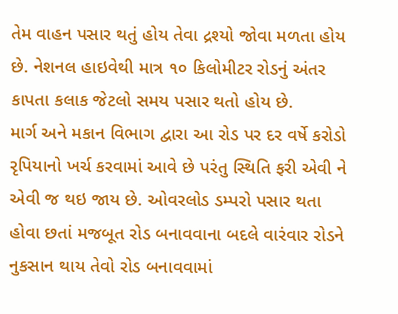તેમ વાહન પસાર થતું હોય તેવા દ્રશ્યો જોવા મળતા હોય છે. નેશનલ હાઇવેથી માત્ર ૧૦ કિલોમીટર રોડનું અંતર કાપતા કલાક જેટલો સમય પસાર થતો હોય છે.
માર્ગ અને મકાન વિભાગ દ્વારા આ રોડ પર દર વર્ષે કરોડો રૃપિયાનો ખર્ચ કરવામાં આવે છે પરંતુ સ્થિતિ ફરી એવી ને એવી જ થઇ જાય છે. ઓવરલોડ ડમ્પરો પસાર થતા હોવા છતાં મજબૂત રોડ બનાવવાના બદલે વારંવાર રોડને નુકસાન થાય તેવો રોડ બનાવવામાં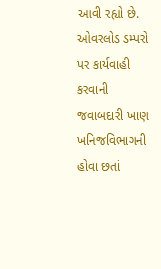આવી રહ્યો છે. ઓવરલોડ ડમ્પરો પર કાર્યવાહી કરવાની જવાબદારી ખાણ ખનિજવિભાગની હોવા છતાં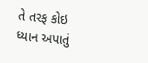તે તરફ કોઇ ધ્યાન અપાતું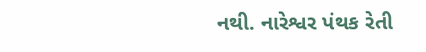નથી. નારેશ્વર પંથક રેતી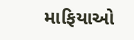માફિયાઓ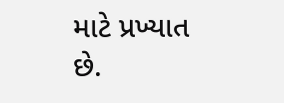માટે પ્રખ્યાત છે.